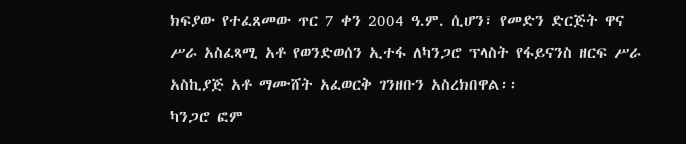ክፍያው የተፈጸመው ጥር 7 ቀን 2004 ዓ.ም. ሲሆን፣ የመድን ድርጅት ዋና ሥራ አስፈጻሚ አቶ የወንድወሰን ኢተፋ ለካንጋሮ ፕላስት የፋይናንስ ዘርፍ ሥራ አስኪያጅ አቶ ማሙሸት አፈወርቅ ገንዘቡን አስረክበዋል፡፡
ካንጋሮ ፎም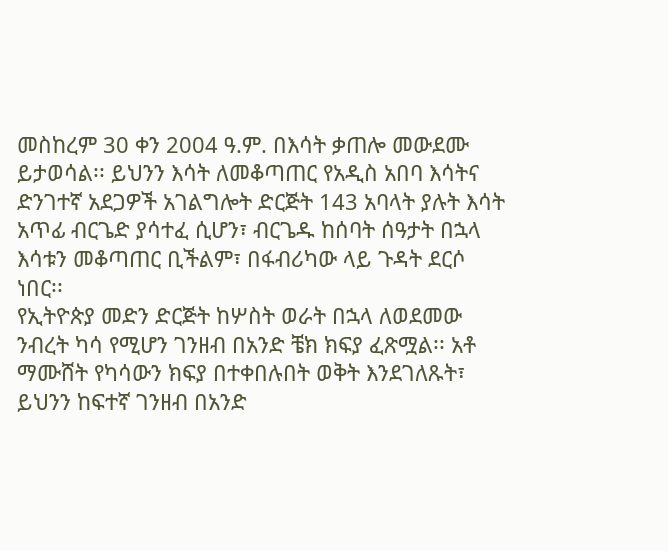መስከረም 30 ቀን 2004 ዓ.ም. በእሳት ቃጠሎ መውደሙ ይታወሳል፡፡ ይህንን እሳት ለመቆጣጠር የአዲስ አበባ እሳትና ድንገተኛ አደጋዎች አገልግሎት ድርጅት 143 አባላት ያሉት እሳት አጥፊ ብርጌድ ያሳተፈ ሲሆን፣ ብርጌዱ ከሰባት ሰዓታት በኋላ እሳቱን መቆጣጠር ቢችልም፣ በፋብሪካው ላይ ጉዳት ደርሶ ነበር፡፡
የኢትዮጵያ መድን ድርጅት ከሦስት ወራት በኋላ ለወደመው ንብረት ካሳ የሚሆን ገንዘብ በአንድ ቼክ ክፍያ ፈጽሟል፡፡ አቶ ማሙሸት የካሳውን ክፍያ በተቀበሉበት ወቅት እንደገለጹት፣ ይህንን ከፍተኛ ገንዘብ በአንድ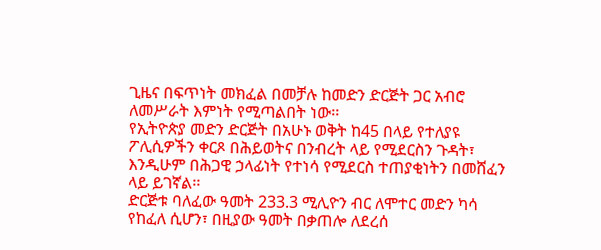ጊዜና በፍጥነት መክፈል በመቻሉ ከመድን ድርጅት ጋር አብሮ ለመሥራት እምነት የሚጣልበት ነው፡፡
የኢትዮጵያ መድን ድርጅት በአሁኑ ወቅት ከ45 በላይ የተለያዩ ፖሊሲዎችን ቀርጾ በሕይወትና በንብረት ላይ የሚደርስን ጉዳት፣ እንዲሁም በሕጋዊ ኃላፊነት የተነሳ የሚደርስ ተጠያቂነትን በመሸፈን ላይ ይገኛል፡፡
ድርጅቱ ባለፈው ዓመት 233.3 ሚሊዮን ብር ለሞተር መድን ካሳ የከፈለ ሲሆን፣ በዚያው ዓመት በቃጠሎ ለደረሰ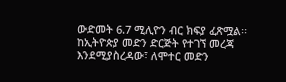ውድመት 6.7 ሚሊዮን ብር ክፍያ ፈጽሟል፡፡ ከኢትዮጵያ መድን ድርጅት የተገኘ መረጃ እንደሚያስረዳው፣ ለሞተር መድን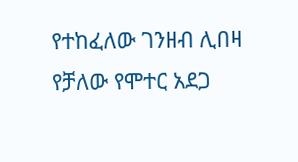የተከፈለው ገንዘብ ሊበዛ የቻለው የሞተር አደጋ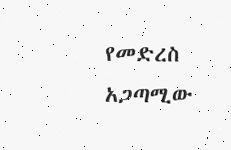የመድረስ አጋጣሚው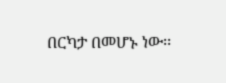በርካታ በመሆኑ ነው፡፡